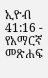ኢዮብ 41:16 - የአማርኛ መጽሐፍ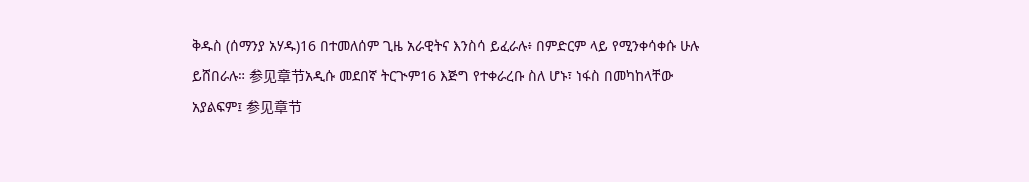ቅዱስ (ሰማንያ አሃዱ)16 በተመለሰም ጊዜ አራዊትና እንስሳ ይፈራሉ፥ በምድርም ላይ የሚንቀሳቀሱ ሁሉ ይሸበራሉ። 参见章节አዲሱ መደበኛ ትርጒም16 እጅግ የተቀራረቡ ስለ ሆኑ፣ ነፋስ በመካከላቸው አያልፍም፤ 参见章节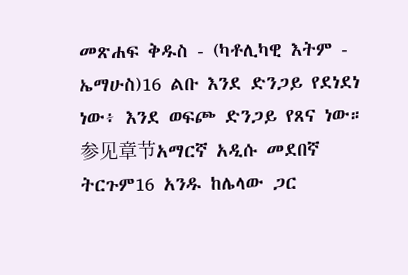መጽሐፍ ቅዱስ - (ካቶሊካዊ እትም - ኤማሁስ)16 ልቡ እንደ ድንጋይ የደነደነ ነው፥ እንደ ወፍጮ ድንጋይ የጸና ነው። 参见章节አማርኛ አዲሱ መደበኛ ትርጉም16 አንዱ ከሌላው ጋር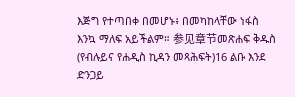እጅግ የተጣበቀ በመሆኑ፥ በመካከላቸው ነፋስ እንኳ ማለፍ አይችልም። 参见章节መጽሐፍ ቅዱስ (የብሉይና የሐዲስ ኪዳን መጻሕፍት)16 ልቡ እንደ ድንጋይ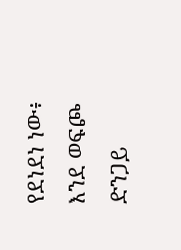የደነደነ ነው፥ እንደ ወፍጮ ድንጋይ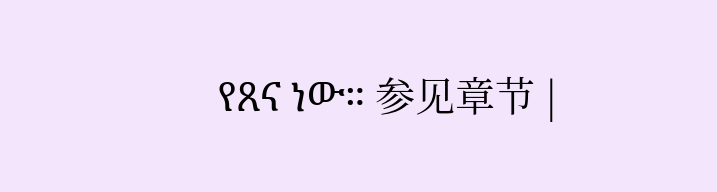የጸና ነው። 参见章节 |